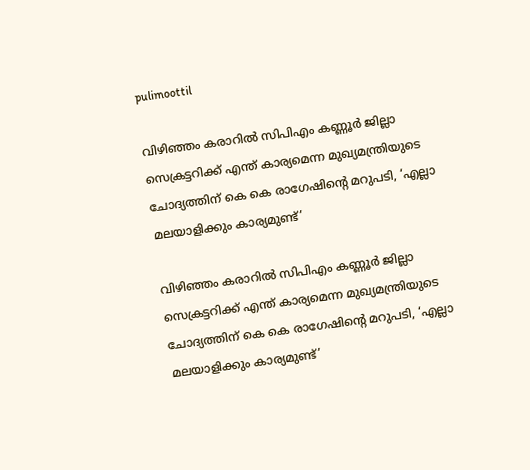pulimoottil

വിഴിഞ്ഞം കരാറിൽ സിപിഎം കണ്ണൂർ ജില്ലാ സെക്രട്ടറിക്ക് എന്ത് കാര്യമെന്ന മുഖ്യമന്ത്രിയുടെ ചോദ്യത്തിന് കെ കെ രാഗേഷിന്റെ മറുപടി, ‘എല്ലാ മലയാളിക്കും കാര്യമുണ്ട്’

വിഴിഞ്ഞം കരാറിൽ സിപിഎം കണ്ണൂർ ജില്ലാ സെക്രട്ടറിക്ക് എന്ത് കാര്യമെന്ന മുഖ്യമന്ത്രിയുടെ ചോദ്യത്തിന് കെ കെ രാഗേഷിന്റെ മറുപടി, ‘എല്ലാ മലയാളിക്കും കാര്യമുണ്ട്’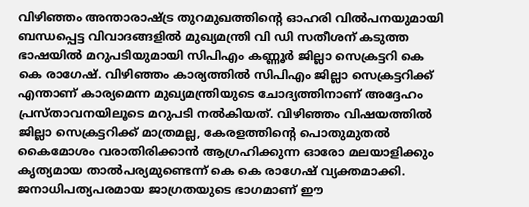വിഴിഞ്ഞം അന്താരാഷ്ട്ര തുറമുഖത്തിന്റെ ഓഹരി വിൽപനയുമായി ബന്ധപ്പെട്ട വിവാദങ്ങളിൽ മുഖ്യമന്ത്രി വി ഡി സതീശന് കടുത്ത ഭാഷയിൽ മറുപടിയുമായി സിപിഎം കണ്ണൂർ ജില്ലാ സെക്രട്ടറി കെ കെ രാഗേഷ്. വിഴിഞ്ഞം കാര്യത്തിൽ സിപിഎം ജില്ലാ സെക്രട്ടറിക്ക് എന്താണ് കാര്യമെന്ന മുഖ്യമന്ത്രിയുടെ ചോദ്യത്തിനാണ് അദ്ദേഹം പ്രസ്താവനയിലൂടെ മറുപടി നൽകിയത്. വിഴിഞ്ഞം വിഷയത്തിൽ ജില്ലാ സെക്രട്ടറിക്ക് മാത്രമല്ല, കേരളത്തിന്റെ പൊതുമുതൽ കൈമോശം വരാതിരിക്കാൻ ആഗ്രഹിക്കുന്ന ഓരോ മലയാളിക്കും കൃത്യമായ താൽപര്യമുണ്ടെന്ന് കെ കെ രാഗേഷ് വ്യക്തമാക്കി. ജനാധിപത്യപരമായ ജാഗ്രതയുടെ ഭാഗമാണ് ഈ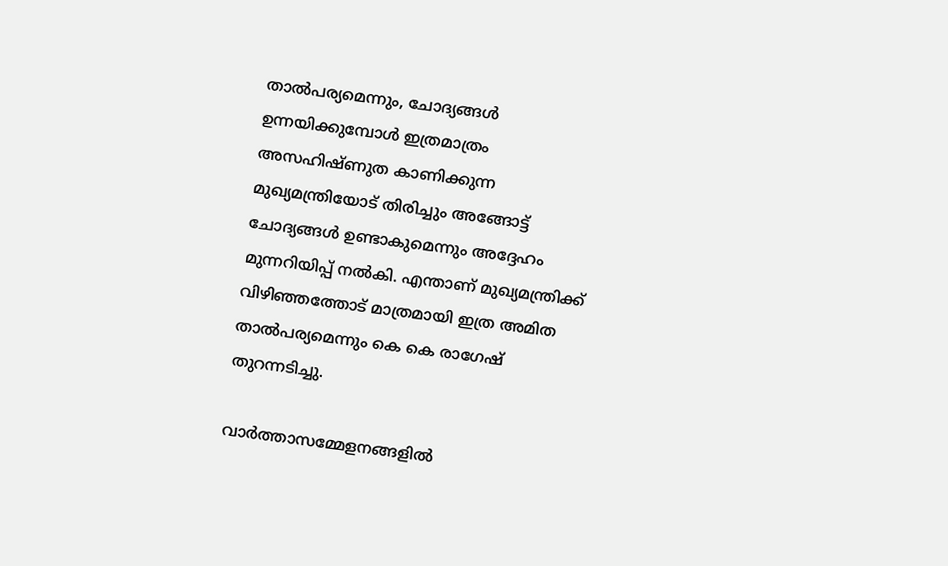താൽപര്യമെന്നും, ചോദ്യങ്ങൾ ഉന്നയിക്കുമ്പോൾ ഇത്രമാത്രം അസഹിഷ്ണുത കാണിക്കുന്ന മുഖ്യമന്ത്രിയോട് തിരിച്ചും അങ്ങോട്ട് ചോദ്യങ്ങൾ ഉണ്ടാകുമെന്നും അദ്ദേഹം മുന്നറിയിപ്പ് നൽകി. എന്താണ് മുഖ്യമന്ത്രിക്ക് വിഴിഞ്ഞത്തോട് മാത്രമായി ഇത്ര അമിത താൽപര്യമെന്നും കെ കെ രാഗേഷ് തുറന്നടിച്ചു.

വാർത്താസമ്മേളനങ്ങളിൽ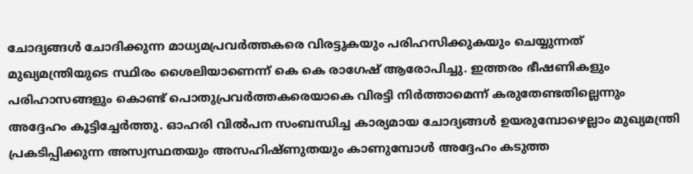ചോദ്യങ്ങൾ ചോദിക്കുന്ന മാധ്യമപ്രവർത്തകരെ വിരട്ടുകയും പരിഹസിക്കുകയും ചെയ്യുന്നത് മുഖ്യമന്ത്രിയുടെ സ്ഥിരം ശൈലിയാണെന്ന് കെ കെ രാഗേഷ് ആരോപിച്ചു. ഇത്തരം ഭീഷണികളും പരിഹാസങ്ങളും കൊണ്ട് പൊതുപ്രവർത്തകരെയാകെ വിരട്ടി നിർത്താമെന്ന് കരുതേണ്ടതില്ലെന്നും അദ്ദേഹം കൂട്ടിച്ചേർത്തു. ഓഹരി വിൽപന സംബന്ധിച്ച കാര്യമായ ചോദ്യങ്ങൾ ഉയരുമ്പോഴെല്ലാം മുഖ്യമന്ത്രി പ്രകടിപ്പിക്കുന്ന അസ്വസ്ഥതയും അസഹിഷ്ണുതയും കാണുമ്പോൾ അദ്ദേഹം കടുത്ത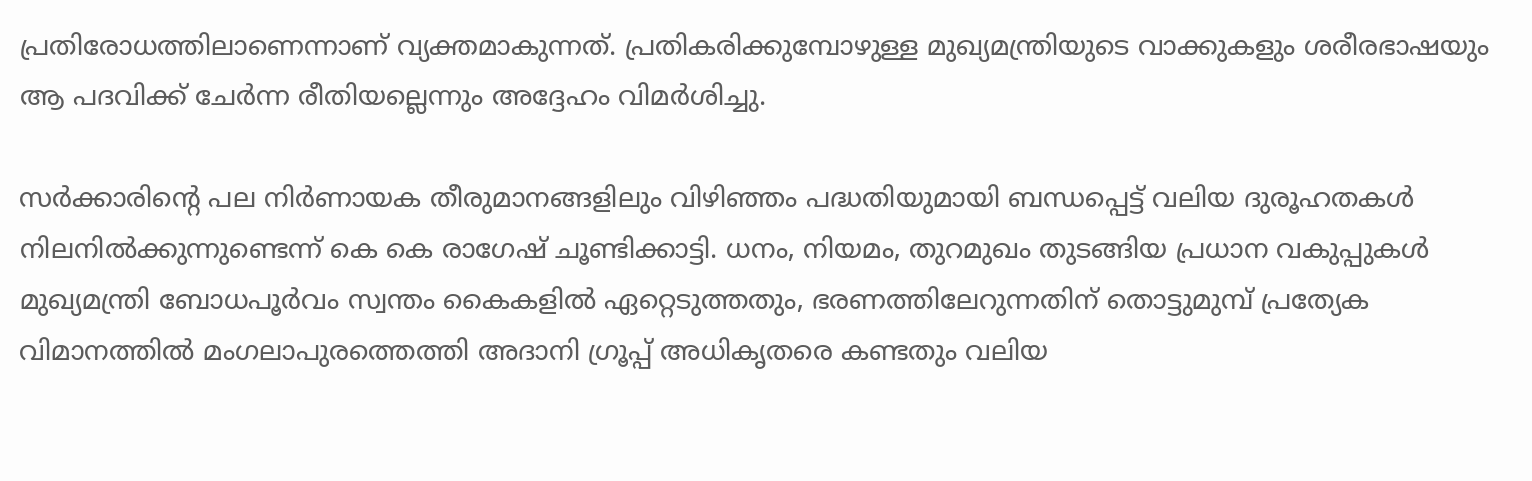പ്രതിരോധത്തിലാണെന്നാണ് വ്യക്തമാകുന്നത്. പ്രതികരിക്കുമ്പോഴുള്ള മുഖ്യമന്ത്രിയുടെ വാക്കുകളും ശരീരഭാഷയും ആ പദവിക്ക് ചേർന്ന രീതിയല്ലെന്നും അദ്ദേഹം വിമർശിച്ചു.

സർക്കാരിന്റെ പല നിർണായക തീരുമാനങ്ങളിലും വിഴിഞ്ഞം പദ്ധതിയുമായി ബന്ധപ്പെട്ട് വലിയ ദുരൂഹതകൾ നിലനിൽക്കുന്നുണ്ടെന്ന് കെ കെ രാഗേഷ് ചൂണ്ടിക്കാട്ടി. ധനം, നിയമം, തുറമുഖം തുടങ്ങിയ പ്രധാന വകുപ്പുകൾ മുഖ്യമന്ത്രി ബോധപൂർവം സ്വന്തം കൈകളിൽ ഏറ്റെടുത്തതും, ഭരണത്തിലേറുന്നതിന് തൊട്ടുമുമ്പ് പ്രത്യേക വിമാനത്തിൽ മംഗലാപുരത്തെത്തി അദാനി ഗ്രൂപ്പ് അധികൃതരെ കണ്ടതും വലിയ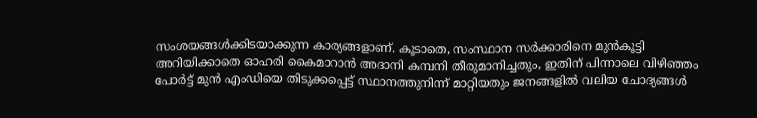സംശയങ്ങൾക്കിടയാക്കുന്ന കാര്യങ്ങളാണ്. കൂടാതെ, സംസ്ഥാന സർക്കാരിനെ മുൻകൂട്ടി അറിയിക്കാതെ ഓഹരി കൈമാറാൻ അദാനി കമ്പനി തീരുമാനിച്ചതും, ഇതിന് പിന്നാലെ വിഴിഞ്ഞം പോർട്ട് മുൻ എംഡിയെ തിടുക്കപ്പെട്ട് സ്ഥാനത്തുനിന്ന് മാറ്റിയതും ജനങ്ങളിൽ വലിയ ചോദ്യങ്ങൾ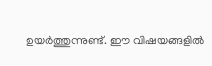ഉയർത്തുന്നുണ്ട്. ഈ വിഷയങ്ങളിൽ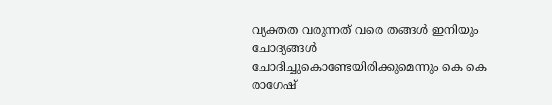വ്യക്തത വരുന്നത് വരെ തങ്ങൾ ഇനിയും ചോദ്യങ്ങൾ ചോദിച്ചുകൊണ്ടേയിരിക്കുമെന്നും കെ കെ രാഗേഷ്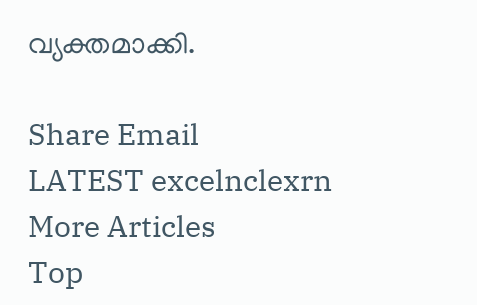വ്യക്തമാക്കി.

Share Email
LATEST excelnclexrn
More Articles
Top